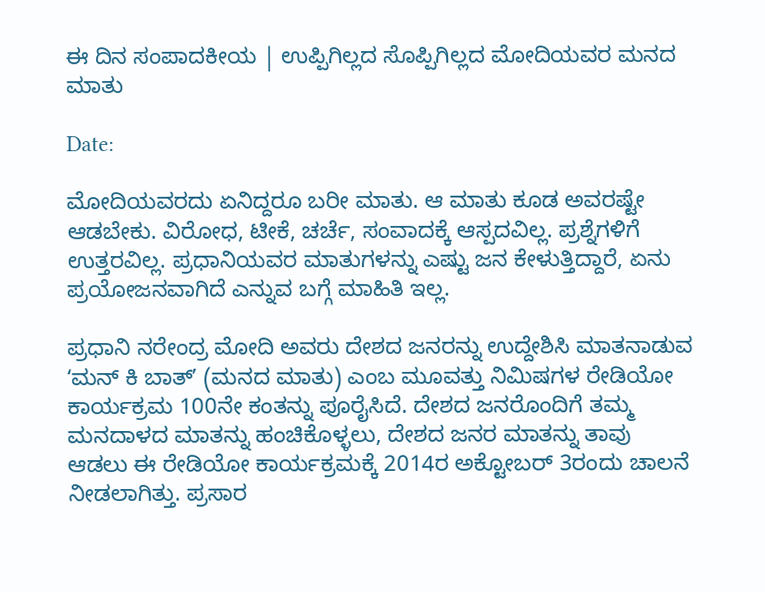ಈ ದಿನ ಸಂಪಾದಕೀಯ | ಉಪ್ಪಿಗಿಲ್ಲದ ಸೊಪ್ಪಿಗಿಲ್ಲದ ಮೋದಿಯವರ ಮನದ ಮಾತು

Date:

ಮೋದಿಯವರದು ಏನಿದ್ದರೂ ಬರೀ ಮಾತು. ಆ ಮಾತು ಕೂಡ ಅವರಷ್ಟೇ ಆಡಬೇಕು. ವಿರೋಧ, ಟೀಕೆ, ಚರ್ಚೆ, ಸಂವಾದಕ್ಕೆ ಆಸ್ಪದವಿಲ್ಲ. ಪ್ರಶ್ನೆಗಳಿಗೆ ಉತ್ತರವಿಲ್ಲ. ಪ್ರಧಾನಿಯವರ ಮಾತುಗಳನ್ನು ಎಷ್ಟು ಜನ ಕೇಳುತ್ತಿದ್ದಾರೆ, ಏನು ಪ್ರಯೋಜನವಾಗಿದೆ ಎನ್ನುವ ಬಗ್ಗೆ ಮಾಹಿತಿ ಇಲ್ಲ.

ಪ್ರಧಾನಿ ನರೇಂದ್ರ ಮೋದಿ ಅವರು ದೇಶದ ಜನರನ್ನು ಉದ್ದೇಶಿಸಿ ಮಾತನಾಡುವ ʻಮನ್ ಕಿ ಬಾತ್ʼ (ಮನದ ಮಾತು) ಎಂಬ ಮೂವತ್ತು ನಿಮಿಷಗಳ ರೇಡಿಯೋ ಕಾರ್ಯಕ್ರಮ 100ನೇ ಕಂತನ್ನು ಪೂರೈಸಿದೆ. ದೇಶದ ಜನರೊಂದಿಗೆ ತಮ್ಮ ಮನದಾಳದ ಮಾತನ್ನು ಹಂಚಿಕೊಳ್ಳಲು, ದೇಶದ ಜನರ ಮಾತನ್ನು ತಾವು ಆಡಲು ಈ ರೇಡಿಯೋ ಕಾರ್ಯಕ್ರಮಕ್ಕೆ 2014ರ ಅಕ್ಟೋಬರ್ 3ರಂದು ಚಾಲನೆ ನೀಡಲಾಗಿತ್ತು. ಪ್ರಸಾರ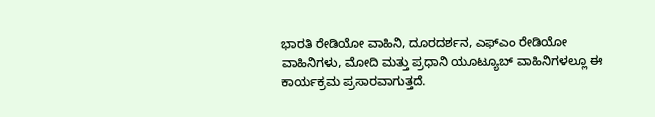ಭಾರತಿ ರೇಡಿಯೋ ವಾಹಿನಿ, ದೂರದರ್ಶನ, ಎಫ್ಎಂ ರೇಡಿಯೋ ವಾಹಿನಿಗಳು, ಮೋದಿ ಮತ್ತು ಪ್ರಧಾನಿ ಯೂಟ್ಯೂಬ್ ವಾಹಿನಿಗಳಲ್ಲೂ ಈ ಕಾರ್ಯಕ್ರಮ ಪ್ರಸಾರವಾಗುತ್ತದೆ.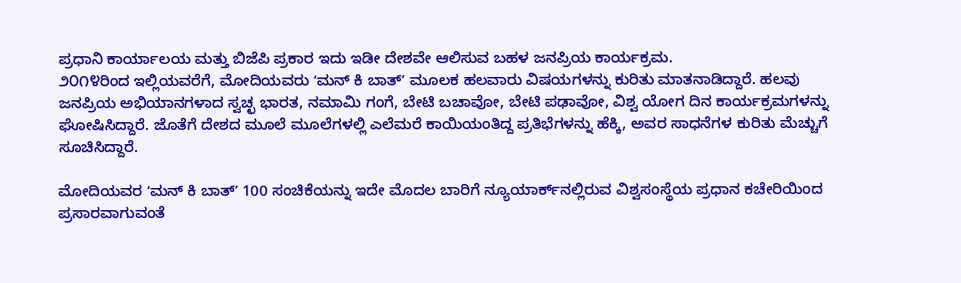ಪ್ರಧಾನಿ ಕಾರ್ಯಾಲಯ ಮತ್ತು ಬಿಜೆಪಿ ಪ್ರಕಾರ ಇದು ಇಡೀ ದೇಶವೇ ಆಲಿಸುವ ಬಹಳ ಜನಪ್ರಿಯ ಕಾರ್ಯಕ್ರಮ.
೨೦೧೪ರಿಂದ ಇಲ್ಲಿಯವರೆಗೆ, ಮೋದಿಯವರು ʻಮನ್ ಕಿ ಬಾತ್ʼ ಮೂಲಕ ಹಲವಾರು ವಿಷಯಗಳನ್ನು ಕುರಿತು ಮಾತನಾಡಿದ್ದಾರೆ. ಹಲವು ಜನಪ್ರಿಯ ಅಭಿಯಾನಗಳಾದ ಸ್ವಚ್ಛ ಭಾರತ, ನಮಾಮಿ ಗಂಗೆ, ಬೇಟಿ ಬಚಾವೋ, ಬೇಟಿ ಪಢಾವೋ, ವಿಶ್ವ ಯೋಗ ದಿನ ಕಾರ್ಯಕ್ರಮಗಳನ್ನು ಘೋಷಿಸಿದ್ದಾರೆ. ಜೊತೆಗೆ ದೇಶದ ಮೂಲೆ ಮೂಲೆಗಳಲ್ಲಿ ಎಲೆಮರೆ ಕಾಯಿಯಂತಿದ್ದ ಪ್ರತಿಭೆಗಳನ್ನು ಹೆಕ್ಕಿ, ಅವರ ಸಾಧನೆಗಳ ಕುರಿತು ಮೆಚ್ಚುಗೆ ಸೂಚಿಸಿದ್ದಾರೆ.

ಮೋದಿಯವರ ʻಮನ್ ಕಿ ಬಾತ್ʼ 100 ಸಂಚಿಕೆಯನ್ನು ಇದೇ ಮೊದಲ ಬಾರಿಗೆ ನ್ಯೂಯಾರ್ಕ್‌ನಲ್ಲಿರುವ ವಿಶ್ವಸಂಸ್ಥೆಯ ಪ್ರಧಾನ ಕಚೇರಿಯಿಂದ ಪ್ರಸಾರವಾಗುವಂತೆ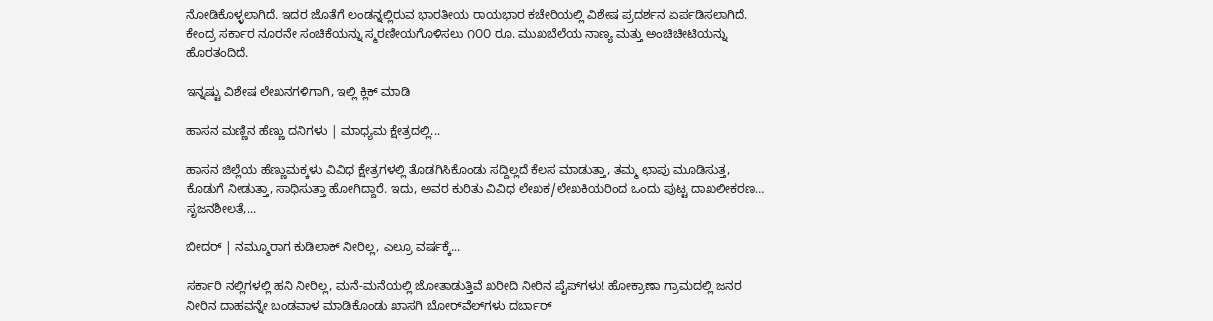ನೋಡಿಕೊಳ್ಳಲಾಗಿದೆ. ಇದರ ಜೊತೆಗೆ ಲಂಡನ್ನಲ್ಲಿರುವ ಭಾರತೀಯ ರಾಯಭಾರ ಕಚೇರಿಯಲ್ಲಿ ವಿಶೇಷ ಪ್ರದರ್ಶನ ಏರ್ಪಡಿಸಲಾಗಿದೆ. ಕೇಂದ್ರ ಸರ್ಕಾರ ನೂರನೇ ಸಂಚಿಕೆಯನ್ನು ಸ್ಮರಣೀಯಗೊಳಿಸಲು ೧೦೦ ರೂ. ಮುಖಬೆಲೆಯ ನಾಣ್ಯ ಮತ್ತು ಅಂಚಿಚೀಟಿಯನ್ನು ಹೊರತಂದಿದೆ.

ಇನ್ನಷ್ಟು ವಿಶೇಷ ಲೇಖನಗಳಿಗಾಗಿ, ಇಲ್ಲಿ ಕ್ಲಿಕ್ ಮಾಡಿ

ಹಾಸನ ಮಣ್ಣಿನ ಹೆಣ್ಣು ದನಿಗಳು | ಮಾಧ್ಯಮ ಕ್ಷೇತ್ರದಲ್ಲಿ...

ಹಾಸನ ಜಿಲ್ಲೆಯ ಹೆಣ್ಣುಮಕ್ಕಳು ವಿವಿಧ ಕ್ಷೇತ್ರಗಳಲ್ಲಿ ತೊಡಗಿಸಿಕೊಂಡು ಸದ್ದಿಲ್ಲದೆ ಕೆಲಸ ಮಾಡುತ್ತಾ, ತಮ್ಮ ಛಾಪು ಮೂಡಿಸುತ್ತ, ಕೊಡುಗೆ ನೀಡುತ್ತಾ, ಸಾಧಿಸುತ್ತಾ ಹೋಗಿದ್ದಾರೆ. ಇದು, ಅವರ ಕುರಿತು ವಿವಿಧ ಲೇಖಕ/ಲೇಖಕಿಯರಿಂದ ಒಂದು ಪುಟ್ಟ ದಾಖಲೀಕರಣ… ಸೃಜನಶೀಲತೆ,...

ಬೀದರ್ | ನಮ್ಮೂರಾಗ ಕುಡಿಲಾಕ್ ನೀರಿಲ್ಲ, ಎಲ್ರೂ ವರ್ಷಕ್ಕೆ...

ಸರ್ಕಾರಿ ನಲ್ಲಿಗಳಲ್ಲಿ ಹನಿ ನೀರಿಲ್ಲ, ಮನೆ-ಮನೆಯಲ್ಲಿ ಜೋತಾಡುತ್ತಿವೆ ಖರೀದಿ ನೀರಿನ ಪೈಪ್‌ಗಳು! ಹೋಕ್ರಾಣಾ ಗ್ರಾಮದಲ್ಲಿ ಜನರ ನೀರಿನ ದಾಹವನ್ನೇ ಬಂಡವಾಳ ಮಾಡಿಕೊಂಡು ಖಾಸಗಿ ಬೋರ್‌ವೆಲ್‌ಗಳು ದರ್ಬಾರ್‌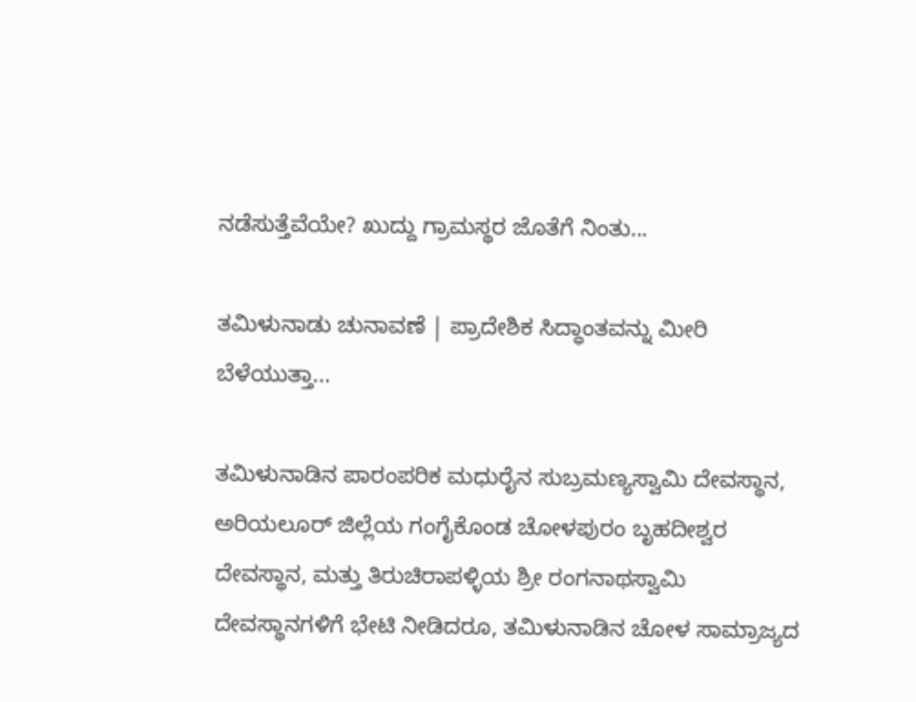ನಡೆಸುತ್ತೆವೆಯೇ? ಖುದ್ದು ಗ್ರಾಮಸ್ಥರ ಜೊತೆಗೆ ನಿಂತು...

ತಮಿಳುನಾಡು ಚುನಾವಣೆ | ಪ್ರಾದೇಶಿಕ ಸಿದ್ಧಾಂತವನ್ನು ಮೀರಿ ಬೆಳೆಯುತ್ತಾ...

ತಮಿಳುನಾಡಿನ ಪಾರಂಪರಿಕ ಮಧುರೈನ ಸುಬ್ರಮಣ್ಯಸ್ವಾಮಿ ದೇವಸ್ಥಾನ, ಅರಿಯಲೂರ್ ಜಿಲ್ಲೆಯ ಗಂಗೈಕೊಂಡ ಚೋಳಪುರಂ ಬೃಹದೀಶ್ವರ ದೇವಸ್ಥಾನ, ಮತ್ತು ತಿರುಚಿರಾಪಳ್ಳಿಯ ಶ್ರೀ ರಂಗನಾಥಸ್ವಾಮಿ ದೇವಸ್ಥಾನಗಳಿಗೆ ಭೇಟಿ ನೀಡಿದರೂ, ತಮಿಳುನಾಡಿನ ಚೋಳ ಸಾಮ್ರಾಜ್ಯದ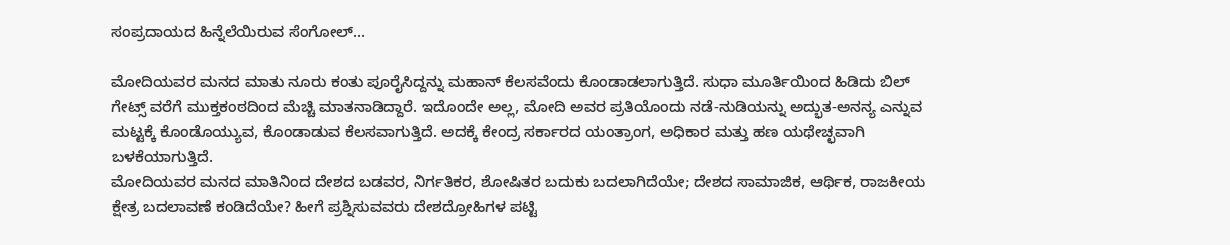ಸಂಪ್ರದಾಯದ ಹಿನ್ನೆಲೆಯಿರುವ ಸೆಂಗೋಲ್...

ಮೋದಿಯವರ ಮನದ ಮಾತು ನೂರು ಕಂತು ಪೂರೈಸಿದ್ದನ್ನು ಮಹಾನ್ ಕೆಲಸವೆಂದು ಕೊಂಡಾಡಲಾಗುತ್ತಿದೆ. ಸುಧಾ ಮೂರ್ತಿಯಿಂದ ಹಿಡಿದು ಬಿಲ್ ಗೇಟ್ಸ್ ವರೆಗೆ ಮುಕ್ತಕಂಠದಿಂದ ಮೆಚ್ಚಿ ಮಾತನಾಡಿದ್ದಾರೆ. ಇದೊಂದೇ ಅಲ್ಲ, ಮೋದಿ ಅವರ ಪ್ರತಿಯೊಂದು ನಡೆ-ನುಡಿಯನ್ನು ಅದ್ಭುತ-ಅನನ್ಯ ಎನ್ನುವ ಮಟ್ಟಕ್ಕೆ ಕೊಂಡೊಯ್ಯುವ, ಕೊಂಡಾಡುವ ಕೆಲಸವಾಗುತ್ತಿದೆ. ಅದಕ್ಕೆ ಕೇಂದ್ರ ಸರ್ಕಾರದ ಯಂತ್ರಾಂಗ, ಅಧಿಕಾರ ಮತ್ತು ಹಣ ಯಥೇಚ್ಛವಾಗಿ ಬಳಕೆಯಾಗುತ್ತಿದೆ.
ಮೋದಿಯವರ ಮನದ ಮಾತಿನಿಂದ ದೇಶದ ಬಡವರ, ನಿರ್ಗತಿಕರ, ಶೋಷಿತರ ಬದುಕು ಬದಲಾಗಿದೆಯೇ; ದೇಶದ ಸಾಮಾಜಿಕ, ಆರ್ಥಿಕ, ರಾಜಕೀಯ ಕ್ಷೇತ್ರ ಬದಲಾವಣೆ ಕಂಡಿದೆಯೇ? ಹೀಗೆ ಪ್ರಶ್ನಿಸುವವರು ದೇಶದ್ರೋಹಿಗಳ ಪಟ್ಟಿ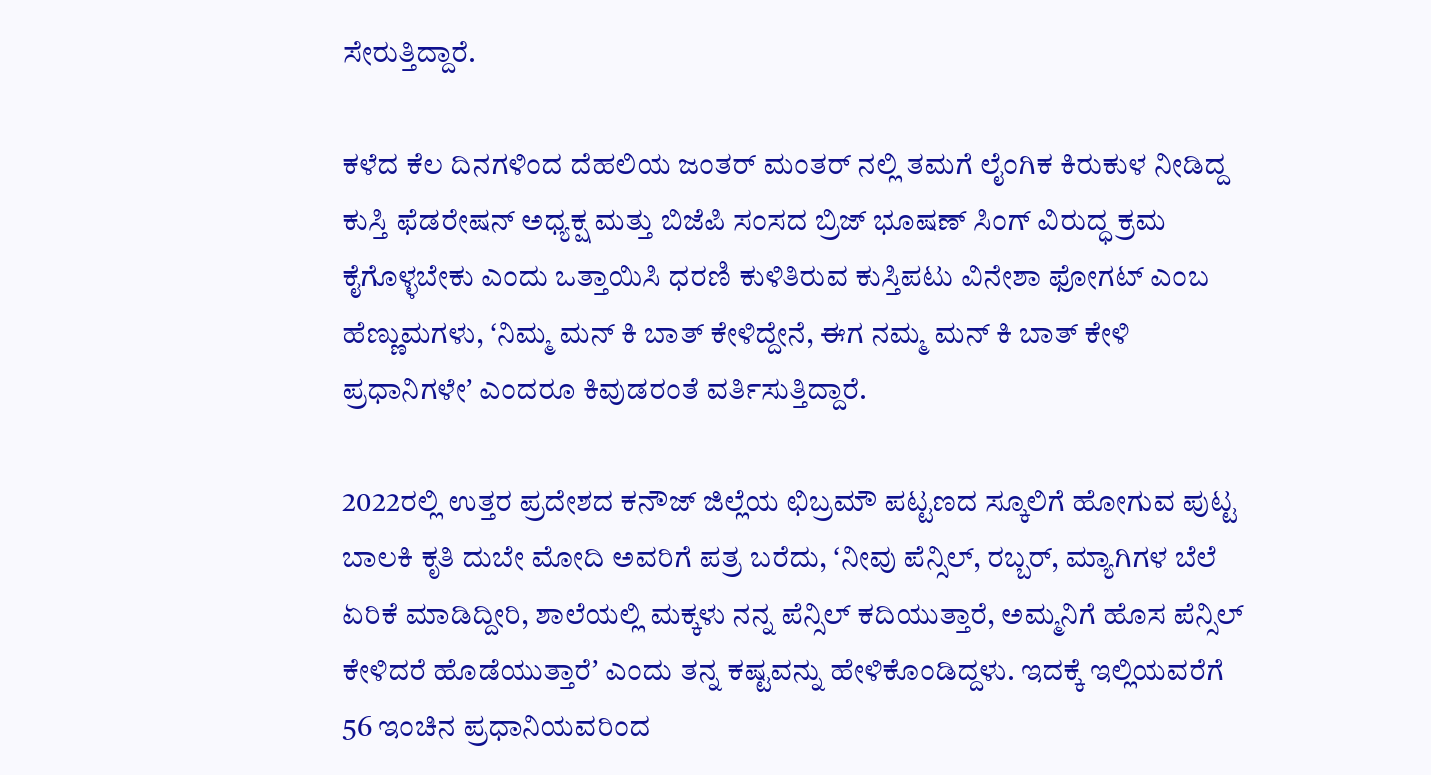ಸೇರುತ್ತಿದ್ದಾರೆ.

ಕಳೆದ ಕೆಲ ದಿನಗಳಿಂದ ದೆಹಲಿಯ ಜಂತರ್ ಮಂತರ್ ನಲ್ಲಿ ತಮಗೆ ಲೈಂಗಿಕ ಕಿರುಕುಳ ನೀಡಿದ್ದ ಕುಸ್ತಿ ಫೆಡರೇಷನ್ ಅಧ್ಯಕ್ಷ ಮತ್ತು ಬಿಜೆಪಿ ಸಂಸದ ಬ್ರಿಜ್ ಭೂಷಣ್ ಸಿಂಗ್ ವಿರುದ್ಧ ಕ್ರಮ ಕೈಗೊಳ್ಳಬೇಕು ಎಂದು ಒತ್ತಾಯಿಸಿ ಧರಣಿ ಕುಳಿತಿರುವ ಕುಸ್ತಿಪಟು ವಿನೇಶಾ ಫೋಗಟ್ ಎಂಬ ಹೆಣ್ಣುಮಗಳು, ʻನಿಮ್ಮ ಮನ್ ಕಿ ಬಾತ್ ಕೇಳಿದ್ದೇನೆ, ಈಗ ನಮ್ಮ ಮನ್ ಕಿ ಬಾತ್ ಕೇಳಿ ಪ್ರಧಾನಿಗಳೇʼ ಎಂದರೂ ಕಿವುಡರಂತೆ ವರ್ತಿಸುತ್ತಿದ್ದಾರೆ.

2022ರಲ್ಲಿ ಉತ್ತರ ಪ್ರದೇಶದ ಕನೌಜ್ ಜಿಲ್ಲೆಯ ಛಿಬ್ರಮೌ ಪಟ್ಟಣದ ಸ್ಕೂಲಿಗೆ ಹೋಗುವ ಪುಟ್ಟ ಬಾಲಕಿ ಕೃತಿ ದುಬೇ ಮೋದಿ ಅವರಿಗೆ ಪತ್ರ ಬರೆದು, ʻನೀವು ಪೆನ್ಸಿಲ್, ರಬ್ಬರ್, ಮ್ಯಾಗಿಗಳ ಬೆಲೆ ಏರಿಕೆ ಮಾಡಿದ್ದೀರಿ, ಶಾಲೆಯಲ್ಲಿ ಮಕ್ಕಳು ನನ್ನ ಪೆನ್ಸಿಲ್ ಕದಿಯುತ್ತಾರೆ, ಅಮ್ಮನಿಗೆ ಹೊಸ ಪೆನ್ಸಿಲ್ ಕೇಳಿದರೆ ಹೊಡೆಯುತ್ತಾರೆʼ ಎಂದು ತನ್ನ ಕಷ್ಟವನ್ನು ಹೇಳಿಕೊಂಡಿದ್ದಳು. ಇದಕ್ಕೆ ಇಲ್ಲಿಯವರೆಗೆ 56 ಇಂಚಿನ ಪ್ರಧಾನಿಯವರಿಂದ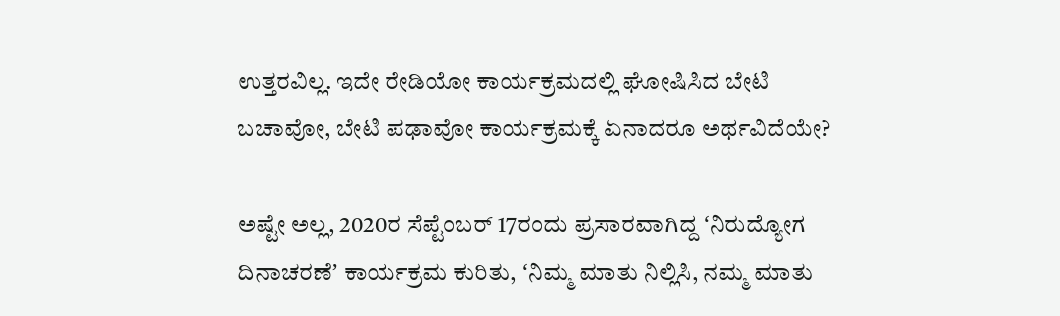ಉತ್ತರವಿಲ್ಲ. ಇದೇ ರೇಡಿಯೋ ಕಾರ್ಯಕ್ರಮದಲ್ಲಿ ಘೋಷಿಸಿದ ಬೇಟಿ ಬಚಾವೋ, ಬೇಟಿ ಪಢಾವೋ ಕಾರ್ಯಕ್ರಮಕ್ಕೆ ಏನಾದರೂ ಅರ್ಥವಿದೆಯೇ?

ಅಷ್ಟೇ ಅಲ್ಲ, 2020ರ ಸೆಪ್ಟೆಂಬರ್ 17ರಂದು ಪ್ರಸಾರವಾಗಿದ್ದ ʻನಿರುದ್ಯೋಗ ದಿನಾಚರಣೆʼ ಕಾರ್ಯಕ್ರಮ ಕುರಿತು, ʻನಿಮ್ಮ ಮಾತು ನಿಲ್ಲಿಸಿ, ನಮ್ಮ ಮಾತು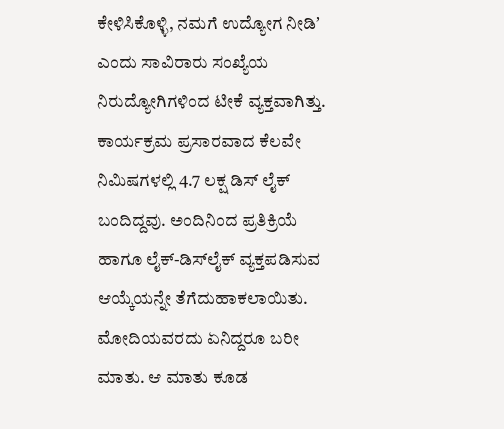ಕೇಳಿಸಿಕೊಳ್ಳಿ, ನಮಗೆ ಉದ್ಯೋಗ ನೀಡಿʼ ಎಂದು ಸಾವಿರಾರು ಸಂಖ್ಯೆಯ ನಿರುದ್ಯೋಗಿಗಳಿಂದ ಟೀಕೆ ವ್ಯಕ್ತವಾಗಿತ್ತು. ಕಾರ್ಯಕ್ರಮ ಪ್ರಸಾರವಾದ ಕೆಲವೇ ನಿಮಿಷಗಳಲ್ಲಿ 4.7 ಲಕ್ಷ ಡಿಸ್ ಲೈಕ್ ಬಂದಿದ್ದವು. ಅಂದಿನಿಂದ ಪ್ರತಿಕ್ರಿಯೆ ಹಾಗೂ ಲೈಕ್-ಡಿಸ್‌ಲೈಕ್ ವ್ಯಕ್ತಪಡಿಸುವ ಆಯ್ಕೆಯನ್ನೇ ತೆಗೆದುಹಾಕಲಾಯಿತು.
ಮೋದಿಯವರದು ಏನಿದ್ದರೂ ಬರೀ ಮಾತು. ಆ ಮಾತು ಕೂಡ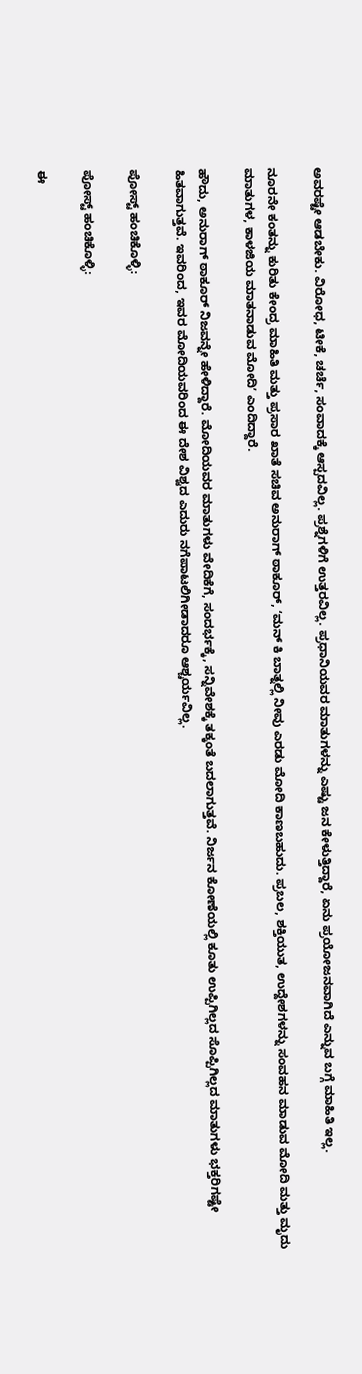ಅವರಷ್ಟೇ ಆಡಬೇಕು. ವಿರೋಧ, ಟೀಕೆ, ಚರ್ಚೆ, ಸಂವಾದಕ್ಕೆ ಆಸ್ಪದವಿಲ್ಲ. ಪ್ರಶ್ನೆಗಳಿಗೆ ಉತ್ತರವಿಲ್ಲ. ಪ್ರಧಾನಿಯವರ ಮಾತುಗಳನ್ನು ಎಷ್ಟು ಜನ ಕೇಳುತ್ತಿದ್ದಾರೆ, ಏನು ಪ್ರಯೋಜನವಾಗಿದೆ ಎನ್ನುವ ಬಗ್ಗೆ ಮಾಹಿತಿ ಇಲ್ಲ.

ನೂರನೇ ಕಂತನ್ನು ಕುರಿತು ಕೇಂದ್ರ ಮಾಹಿತಿ ಮತ್ತು ಪ್ರಸಾರ ಖಾತೆ ಸಚಿವ ಅನುರಾಗ್ ಠಾಕೂರ್, ʻಮನ್ ಕಿ ಬಾತ್ನಲ್ಲಿ ನೀವು ಎರಡು ಮೋದಿ ಕಾಣಬಹುದು. ಪ್ರಬಲ, ಶಕ್ತಿಯುತ, ಉದ್ದೇಶಗಳನ್ನು ಸಂವಹನ ಮಾಡುವ ಮೋದಿ ಮತ್ತು ಮೃದು ಮಾತುಗಳ, ಕಾಳಜಿಯ ಮಾತನಾಡುವ ಮೋದಿʼ ಎಂದಿದ್ದಾರೆ.

ಹೌದು, ಅನುರಾಗ್ ಠಾಕೂರ್ ನಿಜವನ್ನೇ ಹೇಳಿದ್ದಾರೆ. ಮೋದಿಯವರ ಮಾತುಗಳು ವೇದಿಕೆಗೆ, ಸಂದರ್ಭಕ್ಕೆ, ಸನ್ನಿವೇಶಕ್ಕೆ ತಕ್ಕಂತೆ ಬದಲಾಗುತ್ತವೆ. ನಿರ್ಜನ ಕೋಣೆಯಲ್ಲಿ ಕೂತು ಉಪ್ಪಿಗಿಲ್ಲದ ಸೊಪ್ಪಿಗಿಲ್ಲದ ಮಾತುಗಳು ಭಕ್ತರಿಗಷ್ಟೇ ಹಿತವಾಗುತ್ತವೆ. ಇವರಿಂದ, ಇವರ ಮೋದಿಯವರಿಂದ ಈ ದೇಶ ವಿಶ್ವದ ಎದುರು ನಗೆಪಾಟಲಿಗೀಡಾದರೂ ಆಶ್ಚರ್ಯವಿಲ್ಲ.

ಪೋಸ್ಟ್ ಹಂಚಿಕೊಳ್ಳಿ:

ಪೋಸ್ಟ್ ಹಂಚಿಕೊಳ್ಳಿ:

ಈ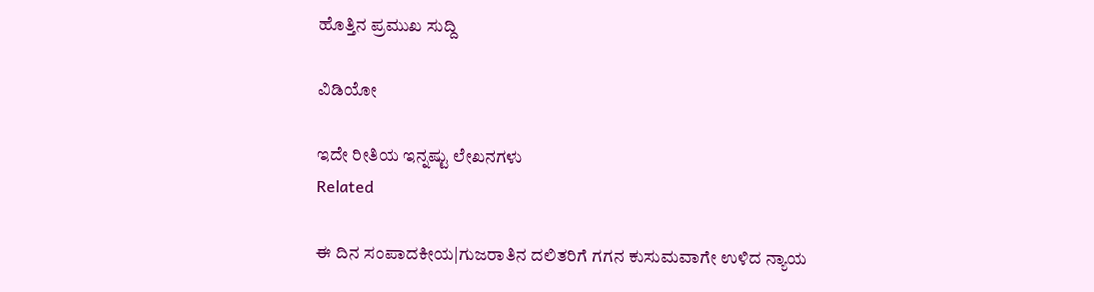ಹೊತ್ತಿನ ಪ್ರಮುಖ ಸುದ್ದಿ

ವಿಡಿಯೋ

ಇದೇ ರೀತಿಯ ಇನ್ನಷ್ಟು ಲೇಖನಗಳು
Related

ಈ ದಿನ ಸಂಪಾದಕೀಯ|ಗುಜರಾತಿನ ದಲಿತರಿಗೆ ಗಗನ ಕುಸುಮವಾಗೇ ಉಳಿದ ನ್ಯಾಯ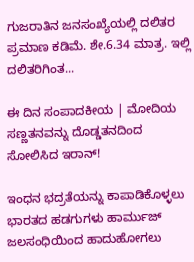ಗುಜರಾತಿನ ಜನಸಂಖ್ಯೆಯಲ್ಲಿ ದಲಿತರ ಪ್ರಮಾಣ ಕಡಿಮೆ. ಶೇ.6.34 ಮಾತ್ರ. ಇಲ್ಲಿ ದಲಿತರಿಗಿಂತ...

ಈ ದಿನ ಸಂಪಾದಕೀಯ | ಮೋದಿಯ ಸಣ್ಣತನವನ್ನು ದೊಡ್ಡತನದಿಂದ ಸೋಲಿಸಿದ ಇರಾನ್‌!

ಇಂಧನ ಭದ್ರತೆಯನ್ನು ಕಾಪಾಡಿಕೊಳ್ಳಲು ಭಾರತದ ಹಡಗುಗಳು ಹಾರ್ಮುಜ್ ಜಲಸಂಧಿಯಿಂದ ಹಾದುಹೋಗಲು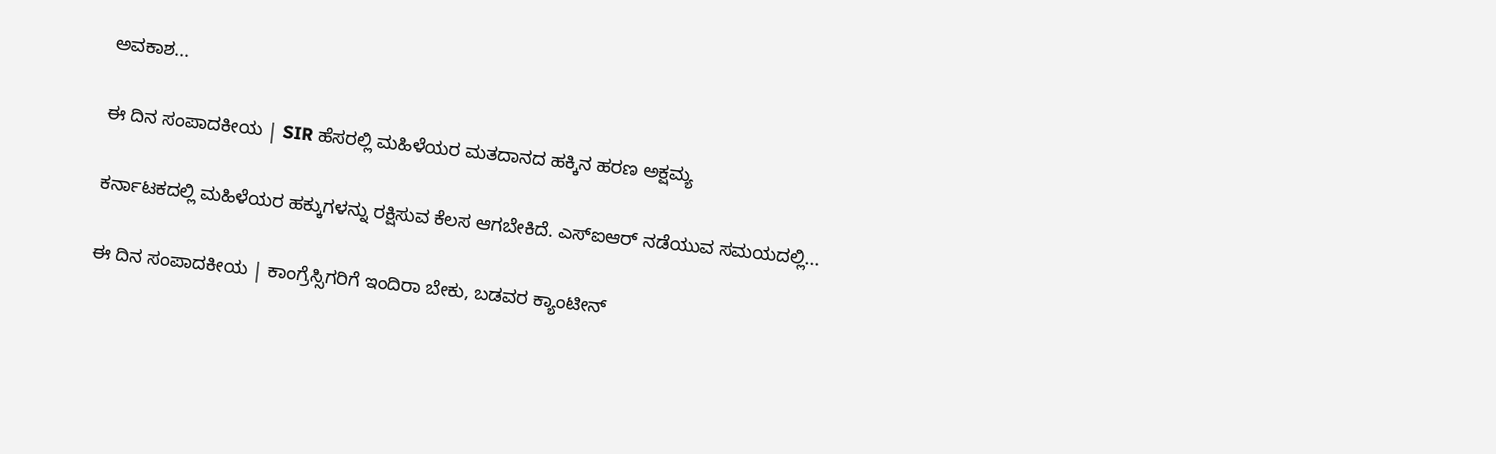ಅವಕಾಶ...

ಈ ದಿನ ಸಂಪಾದಕೀಯ | SIR ಹೆಸರಲ್ಲಿ ಮಹಿಳೆಯರ ಮತದಾನದ ಹಕ್ಕಿನ ಹರಣ ಅಕ್ಷಮ್ಯ

ಕರ್ನಾಟಕದಲ್ಲಿ ಮಹಿಳೆಯರ ಹಕ್ಕುಗಳನ್ನು ರಕ್ಷಿಸುವ ಕೆಲಸ ಆಗಬೇಕಿದೆ. ಎಸ್‌ಐಆರ್‌ ನಡೆಯುವ ಸಮಯದಲ್ಲಿ...

ಈ ದಿನ ಸಂಪಾದಕೀಯ | ಕಾಂಗ್ರೆಸ್ಸಿಗರಿಗೆ ಇಂದಿರಾ ಬೇಕು, ಬಡವರ ಕ್ಯಾಂಟೀನ್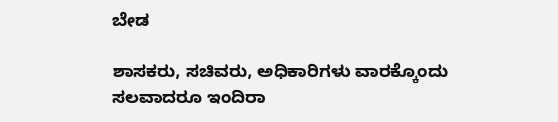ಬೇಡ

ಶಾಸಕರು, ಸಚಿವರು, ಅಧಿಕಾರಿಗಳು ವಾರಕ್ಕೊಂದು ಸಲವಾದರೂ ಇಂದಿರಾ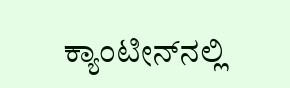ಕ್ಯಾಂಟೀನ್‌ನಲ್ಲಿ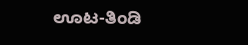ಊಟ-ತಿಂಡಿ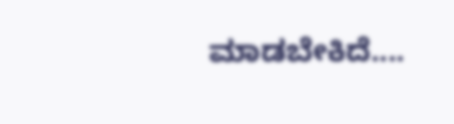ಮಾಡಬೇಕಿದೆ....